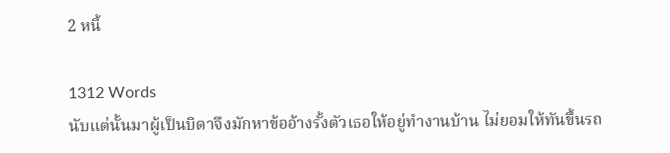2 หนี้

1312 Words
นับแต่นั้นมาผู้เป็นบิดาจึงมักหาข้ออ้างรั้งตัวเธอให้อยู่ทำงานบ้าน ไม่ยอมให้ทันขึ้นรถ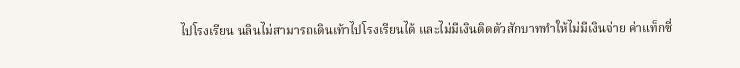ไปโรงเรียน นลินไม่สามารถเดินเท้าไปโรงเรียนได้ และไม่มีเงินติดตัวสักบาททำให้ไม่มีเงินจ่าย ค่าแท็กซี่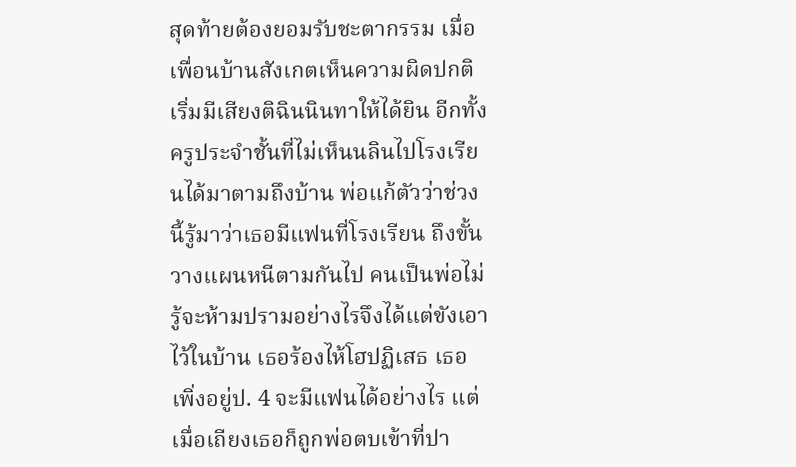สุดท้ายต้องยอมรับชะตากรรม เมื่อเพื่อนบ้านสังเกตเห็นความผิดปกติ เริ่มมีเสียงติฉินนินทาให้ได้ยิน อีกทั้งครูประจำชั้นที่ไม่เห็นนลินไปโรงเรียนได้มาตามถึงบ้าน พ่อแก้ตัวว่าช่วงนี้รู้มาว่าเธอมีแฟนที่โรงเรียน ถึงขั้นวางแผนหนีตามกันไป คนเป็นพ่อไม่รู้จะห้ามปรามอย่างไรจึงได้แต่ขังเอาไว้ในบ้าน เธอร้องไห้โฮปฏิเสธ เธอเพิ่งอยู่ป. 4 จะมีแฟนได้อย่างไร แต่เมื่อเถียงเธอก็ถูกพ่อตบเข้าที่ปา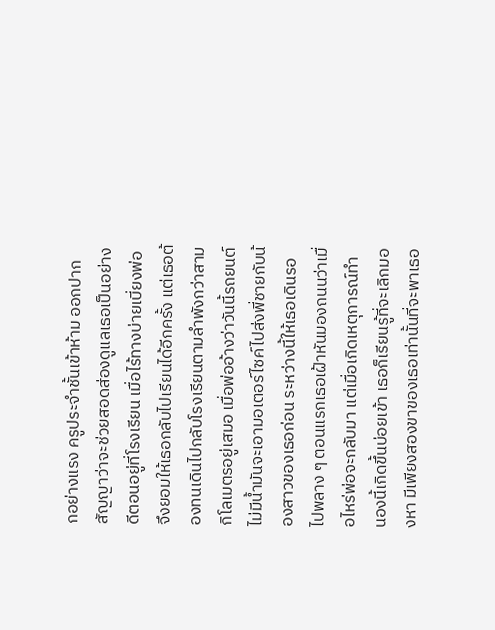กอย่างแรง ครูประจำชั้นเข้าห้าม ออกปากสัญญาว่าจะช่วยสอดส่องดูแลเธอเป็นอย่างดีตอนอยู่ที่โรงเรียน เมื่อไร้ทางบ่ายเบี่ยงพ่อจึงยอมให้เธอกลับไปเรียนได้อีกครั้ง แต่เธอต้องทนเดินไปกลับโรงเรียนตามลำพังกว่าสามกิโลเมตรอยู่เสมอ เมื่อพ่ออ้างว่าวันนี้รถยนต์ไม่มีน้ำมันจะเอามอเตอร์ไซค์ไปส่งพี่ชายกับน้องสาวของเธอก่อน ระหว่างนี้ให้เธอเดินรอไปพลาง ๆ ตอนแรกเธอเฝ้าหันมองถนนว่าเมื่อไหร่พ่อจะกลับมา แต่เมื่อเกิดเหตุการณ์ทำนองนี้เกิดขึ้นบ่อยเข้า เธอก็เรียนรู้ที่จะเลิกมองหา มีเพียงสองขาของเธอเท่านั้นที่จะพาเธอ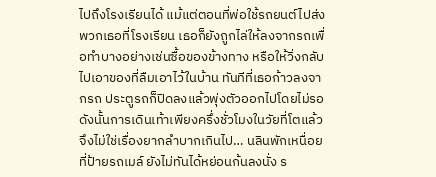ไปถึงโรงเรียนได้ แม้แต่ตอนที่พ่อใช้รถยนต์ไปส่งพวกเธอที่โรงเรียน เธอก็ยังถูกไล่ให้ลงจากรถเพื่อทำบางอย่างเช่นซื้อของข้างทาง หรือให้วิ่งกลับไปเอาของที่ลืมเอาไว้ในบ้าน ทันทีที่เธอก้าวลงจากรถ ประตูรถก็ปิดลงแล้วพุ่งตัวออกไปโดยไม่รอ ดังนั้นการเดินเท้าเพียงครึ่งชั่วโมงในวัยที่โตแล้วจึงไม่ใช่เรื่องยากลำบากเกินไป… นลินพักเหนื่อยที่ป้ายรถเมล์ ยังไม่ทันได้หย่อนก้นลงนั่ง ร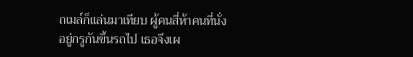ถเมล์ก็แล่นมาเทียบ ผู้คนสี่ห้าคนที่นั่งอยู่กรูกันขึ้นรถไป เธอจึงเผ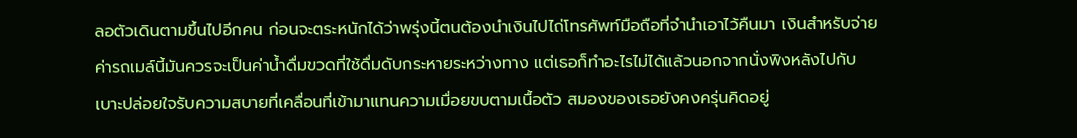ลอตัวเดินตามขึ้นไปอีกคน ก่อนจะตระหนักได้ว่าพรุ่งนี้ตนต้องนำเงินไปไถ่โทรศัพท์มือถือที่จำนำเอาไว้คืนมา เงินสำหรับจ่ายค่ารถเมล์นี้มันควรจะเป็นค่าน้ำดื่มขวดที่ใช้ดื่มดับกระหายระหว่างทาง แต่เธอก็ทำอะไรไม่ได้แล้วนอกจากนั่งพิงหลังไปกับเบาะปล่อยใจรับความสบายที่เคลื่อนที่เข้ามาแทนความเมื่อยขบตามเนื้อตัว สมองของเธอยังคงครุ่นคิดอยู่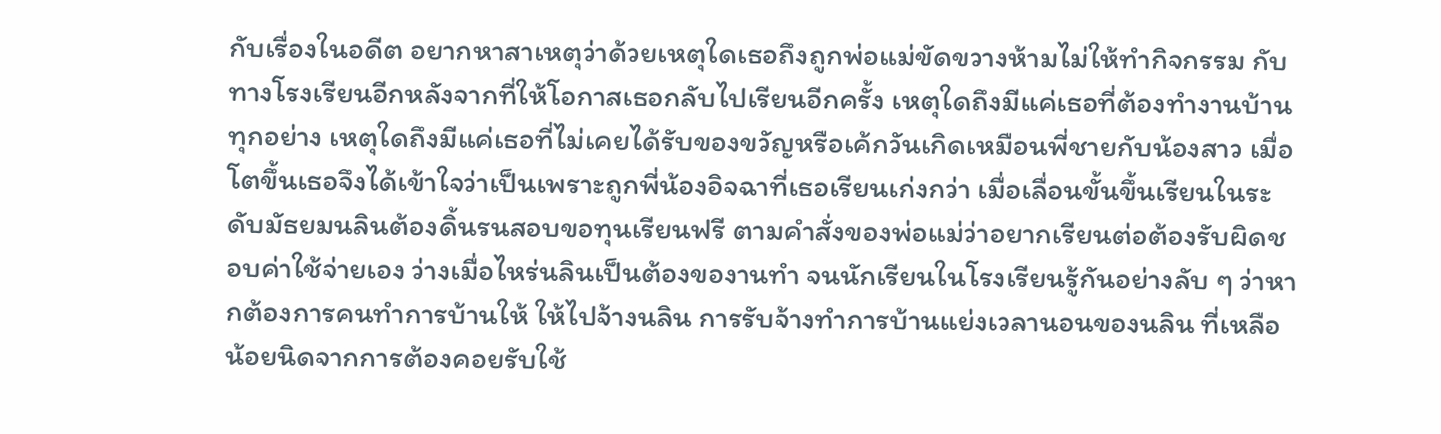กับเรื่องในอดีต อยากหาสาเหตุว่าด้วยเหตุใดเธอถึงถูกพ่อแม่ขัดขวางห้ามไม่ให้ทำกิจกรรม กับทางโรงเรียนอีกหลังจากที่ให้โอกาสเธอกลับไปเรียนอีกครั้ง เหตุใดถึงมีแค่เธอที่ต้องทำงานบ้านทุกอย่าง เหตุใดถึงมีแค่เธอที่ไม่เคยได้รับของขวัญหรือเค้กวันเกิดเหมือนพี่ชายกับน้องสาว เมื่อโตขึ้นเธอจึงได้เข้าใจว่าเป็นเพราะถูกพี่น้องอิจฉาที่เธอเรียนเก่งกว่า เมื่อเลื่อนขั้นขึ้นเรียนในระดับมัธยมนลินต้องดิ้นรนสอบขอทุนเรียนฟรี ตามคำสั่งของพ่อแม่ว่าอยากเรียนต่อต้องรับผิดชอบค่าใช้จ่ายเอง ว่างเมื่อไหร่นลินเป็นต้องของานทำ จนนักเรียนในโรงเรียนรู้กันอย่างลับ ๆ ว่าหากต้องการคนทำการบ้านให้ ให้ไปจ้างนลิน การรับจ้างทำการบ้านแย่งเวลานอนของนลิน ที่เหลือน้อยนิดจากการต้องคอยรับใช้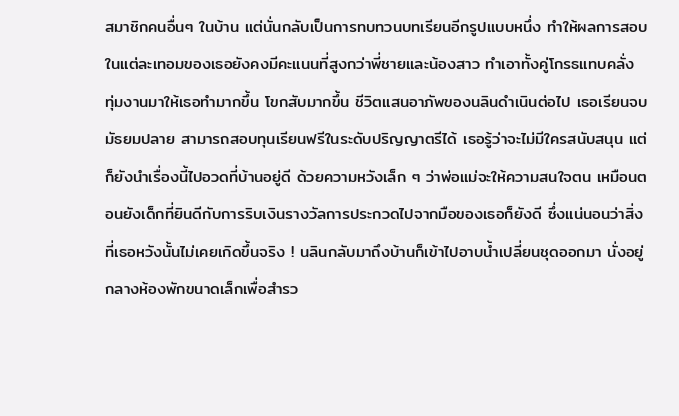สมาชิกคนอื่นๆ ในบ้าน แต่นั่นกลับเป็นการทบทวนบทเรียนอีกรูปแบบหนึ่ง ทำให้ผลการสอบในแต่ละเทอมของเธอยังคงมีคะแนนที่สูงกว่าพี่ชายและน้องสาว ทำเอาทั้งคู่โกรธแทบคลั่ง ทุ่มงานมาให้เธอทำมากขึ้น โขกสับมากขึ้น ชีวิตแสนอาภัพของนลินดำเนินต่อไป เธอเรียนจบมัธยมปลาย สามารถสอบทุนเรียนฟรีในระดับปริญญาตรีได้ เธอรู้ว่าจะไม่มีใครสนับสนุน แต่ก็ยังนำเรื่องนี้ไปอวดที่บ้านอยู่ดี ด้วยความหวังเล็ก ๆ ว่าพ่อแม่จะให้ความสนใจตน เหมือนตอนยังเด็กที่ยินดีกับการริบเงินรางวัลการประกวดไปจากมือของเธอก็ยังดี ซึ่งแน่นอนว่าสิ่งที่เธอหวังนั้นไม่เคยเกิดขึ้นจริง ! นลินกลับมาถึงบ้านก็เข้าไปอาบน้ำเปลี่ยนชุดออกมา นั่งอยู่กลางห้องพักขนาดเล็กเพื่อสำรว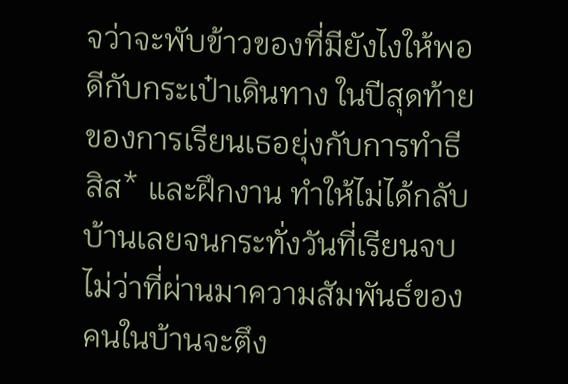จว่าจะพับข้าวของที่มียังไงให้พอดีกับกระเป๋าเดินทาง ในปีสุดท้ายของการเรียนเธอยุ่งกับการทำธีสิส* และฝึกงาน ทำให้ไม่ได้กลับบ้านเลยจนกระทั่งวันที่เรียนจบ ไม่ว่าที่ผ่านมาความสัมพันธ์ของคนในบ้านจะตึง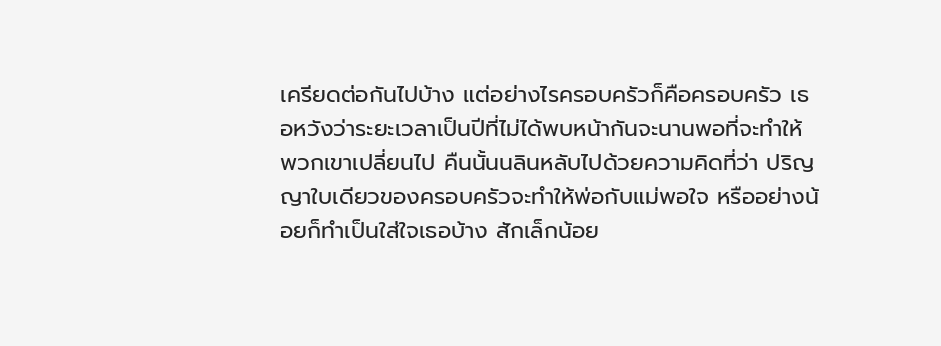เครียดต่อกันไปบ้าง แต่อย่างไรครอบครัวก็คือครอบครัว เธอหวังว่าระยะเวลาเป็นปีที่ไม่ได้พบหน้ากันจะนานพอที่จะทำให้พวกเขาเปลี่ยนไป คืนนั้นนลินหลับไปด้วยความคิดที่ว่า ปริญญาใบเดียวของครอบครัวจะทำให้พ่อกับแม่พอใจ หรืออย่างน้อยก็ทำเป็นใส่ใจเธอบ้าง สักเล็กน้อย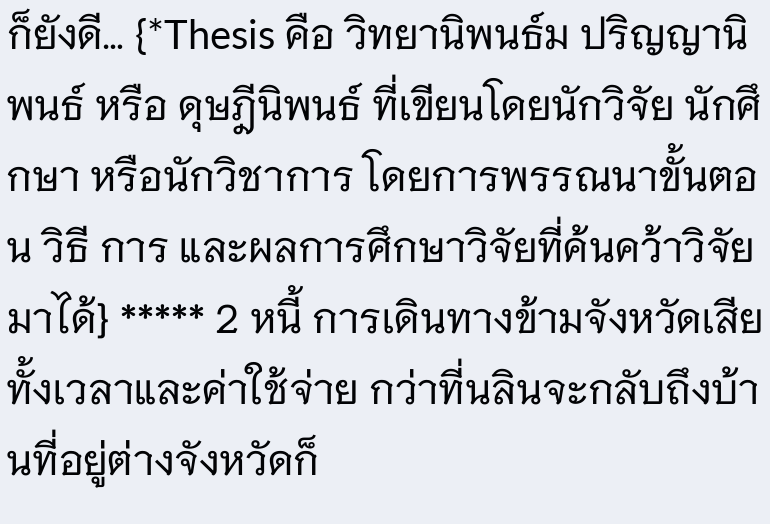ก็ยังดี… {*Thesis คือ วิทยานิพนธ์ม ปริญญานิพนธ์ หรือ ดุษฎีนิพนธ์ ที่เขียนโดยนักวิจัย นักศึกษา หรือนักวิชาการ โดยการพรรณนาขั้นตอน วิธี การ และผลการศึกษาวิจัยที่ค้นคว้าวิจัยมาได้} ***** 2 หนี้ การเดินทางข้ามจังหวัดเสียทั้งเวลาและค่าใช้จ่าย กว่าที่นลินจะกลับถึงบ้านที่อยู่ต่างจังหวัดก็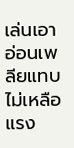เล่นเอาอ่อนเพลียแทบไม่เหลือแรง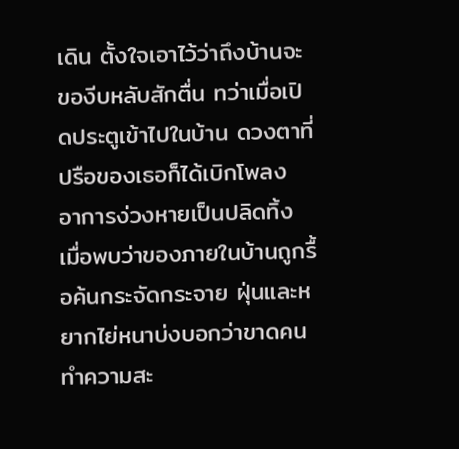เดิน ตั้งใจเอาไว้ว่าถึงบ้านจะของีบหลับสักตื่น ทว่าเมื่อเปิดประตูเข้าไปในบ้าน ดวงตาที่ปรือของเธอก็ได้เบิกโพลง อาการง่วงหายเป็นปลิดทิ้ง เมื่อพบว่าของภายในบ้านถูกรื้อค้นกระจัดกระจาย ฝุ่นและหยากไย่หนาบ่งบอกว่าขาดคนทำความสะ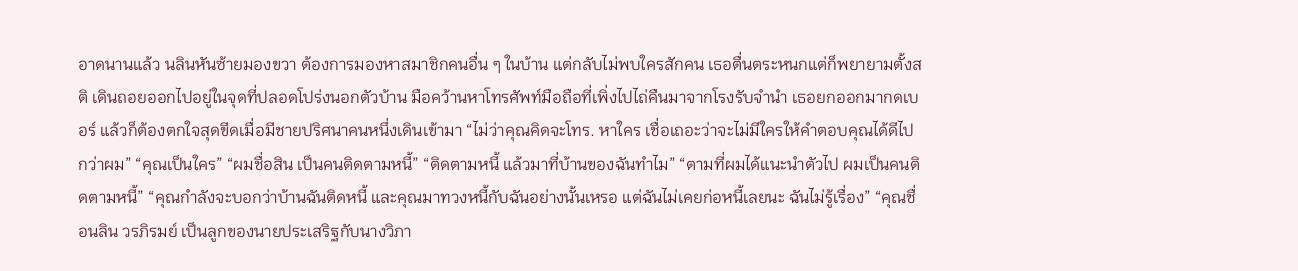อาดนานแล้ว นลินหันซ้ายมองขวา ต้องการมองหาสมาชิกคนอื่น ๆ ในบ้าน แต่กลับไม่พบใครสักคน เธอตื่นตระหนกแต่ก็พยายามตั้งสติ เดินถอยออกไปอยู่ในจุดที่ปลอดโปร่งนอกตัวบ้าน มือคว้านหาโทรศัพท์มือถือที่เพิ่งไปไถ่คืนมาจากโรงรับจำนำ เธอยกออกมากดเบอร์ แล้วก็ต้องตกใจสุดขีดเมื่อมีชายปริศนาคนหนึ่งเดินเข้ามา “ไม่ว่าคุณคิดจะโทร. หาใคร เชื่อเถอะว่าจะไม่มีใครให้คำตอบคุณได้ดีไปกว่าผม” “คุณเป็นใคร” “ผมชื่อสิน เป็นคนติดตามหนี้” “ติดตามหนี้ แล้วมาที่บ้านของฉันทำไม” “ตามที่ผมได้แนะนำตัวไป ผมเป็นคนติดตามหนี้” “คุณกำลังจะบอกว่าบ้านฉันติดหนี้ และคุณมาทวงหนี้กับฉันอย่างนั้นเหรอ แต่ฉันไม่เคยก่อหนี้เลยนะ ฉันไม่รู้เรื่อง” “คุณชื่อนลิน วรภิรมย์ เป็นลูกของนายประเสริฐกับนางวิภา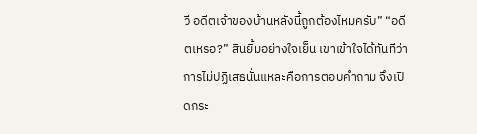วี อดีตเจ้าของบ้านหลังนี้ถูกต้องไหมครับ” “อดีตเหรอ?” สินยิ้มอย่างใจเย็น เขาเข้าใจได้ทันทีว่าการไม่ปฏิเสธนั่นแหละคือการตอบคำถาม จึงเปิดกระ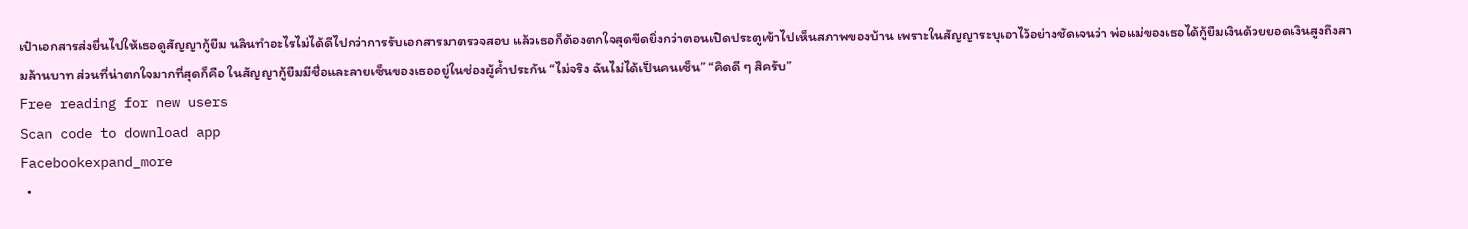เป๋าเอกสารส่งยื่นไปให้เธอดูสัญญากู้ยืม นลินทำอะไรไม่ได้ดีไปกว่าการรับเอกสารมาตรวจสอบ แล้วเธอก็ต้องตกใจสุดขีดยิ่งกว่าตอนเปิดประตูเข้าไปเห็นสภาพของบ้าน เพราะในสัญญาระบุเอาไว้อย่างชัดเจนว่า พ่อแม่ของเธอได้กู้ยืมเงินด้วยยอดเงินสูงถึงสามล้านบาท ส่วนที่น่าตกใจมากที่สุดก็คือ ในสัญญากู้ยืมมีชื่อและลายเซ็นของเธออยู่ในช่องผู้ค้ำประกัน “ไม่จริง ฉันไม่ได้เป็นคนเซ็น” “คิดดี ๆ สิครับ”
Free reading for new users
Scan code to download app
Facebookexpand_more
  •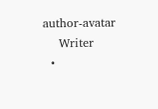author-avatar
    Writer
  •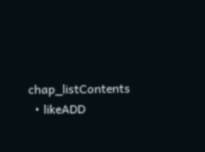chap_listContents
  • likeADD